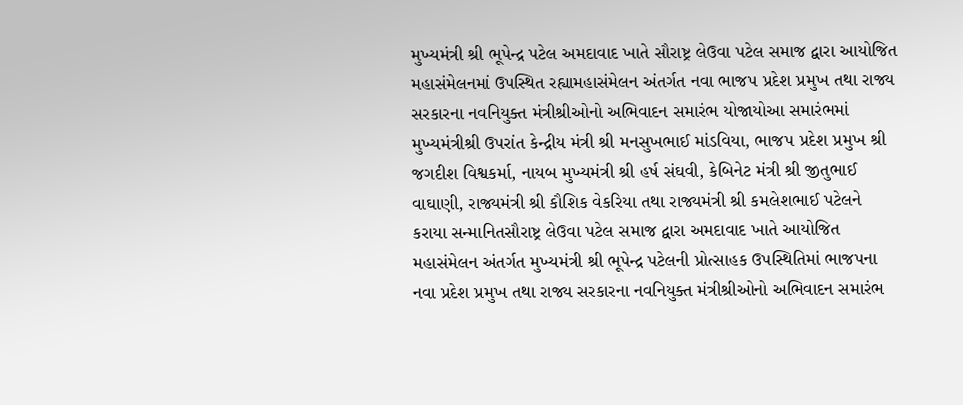મુખ્યમંત્રી શ્રી ભૂપેન્દ્ર પટેલ અમદાવાદ ખાતે સૌરાષ્ટ્ર લેઉવા પટેલ સમાજ દ્વારા આયોજિત મહાસંમેલનમાં ઉપસ્થિત રહ્યામહાસંમેલન અંતર્ગત નવા ભાજપ પ્રદેશ પ્રમુખ તથા રાજ્ય સરકારના નવનિયુક્ત મંત્રીશ્રીઓનો અભિવાદન સમારંભ યોજાયોઆ સમારંભમાં મુખ્યમંત્રીશ્રી ઉપરાંત કેન્દ્રીય મંત્રી શ્રી મનસુખભાઈ માંડવિયા, ભાજપ પ્રદેશ પ્રમુખ શ્રી જગદીશ વિશ્વકર્મા, નાયબ મુખ્યમંત્રી શ્રી હર્ષ સંઘવી, કેબિનેટ મંત્રી શ્રી જીતુભાઈ વાઘાણી, રાજ્યમંત્રી શ્રી કૌશિક વેકરિયા તથા રાજ્યમંત્રી શ્રી કમલેશભાઈ પટેલને કરાયા સન્માનિતસૌરાષ્ટ્ર લેઉવા પટેલ સમાજ દ્વારા અમદાવાદ ખાતે આયોજિત મહાસંમેલન અંતર્ગત મુખ્યમંત્રી શ્રી ભૂપેન્દ્ર પટેલની પ્રોત્સાહક ઉપસ્થિતિમાં ભાજપના નવા પ્રદેશ પ્રમુખ તથા રાજ્ય સરકારના નવનિયુક્ત મંત્રીશ્રીઓનો અભિવાદન સમારંભ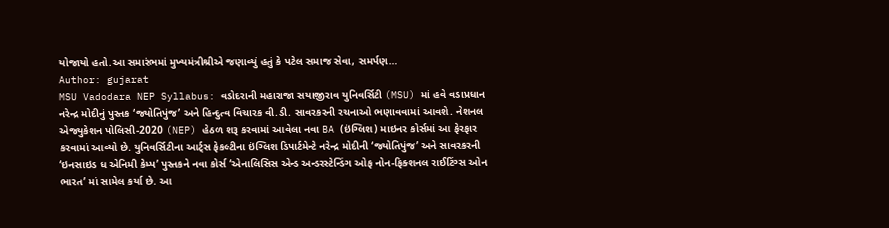યોજાયો હતો.આ સમારંભમાં મુખ્યમંત્રીશ્રીએ જણાવ્યું હતું કે પટેલ સમાજ સેવા, સમર્પણ…
Author: gujarat
MSU Vadodara NEP Syllabus: વડોદરાની મહારાજા સયાજીરાવ યુનિવર્સિટી (MSU) માં હવે વડાપ્રધાન નરેન્દ્ર મોદીનું પુસ્તક ‘જ્યોતિપુંજ’ અને હિન્દુત્વ વિચારક વી.ડી. સાવરકરની રચનાઓ ભણાવવામાં આવશે. નેશનલ એજ્યુકેશન પોલિસી-2020 (NEP) હેઠળ શરૂ કરવામાં આવેલા નવા BA (ઇંગ્લિશ) માઇનર કોર્સમાં આ ફેરફાર કરવામાં આવ્યો છે. યુનિવર્સિટીના આર્ટ્સ ફેકલ્ટીના ઇંગ્લિશ ડિપાર્ટમેન્ટે નરેન્દ્ર મોદીની ‘જ્યોતિપુંજ’ અને સાવરકરની ‘ઇનસાઇડ ધ એનિમી કેમ્પ’ પુસ્તકને નવા કોર્સ ‘એનાલિસિસ એન્ડ અન્ડરસ્ટેન્ડિંગ ઓફ નોન-ફિક્શનલ રાઈટિંગ્સ ઓન ભારત’ માં સામેલ કર્યા છે. આ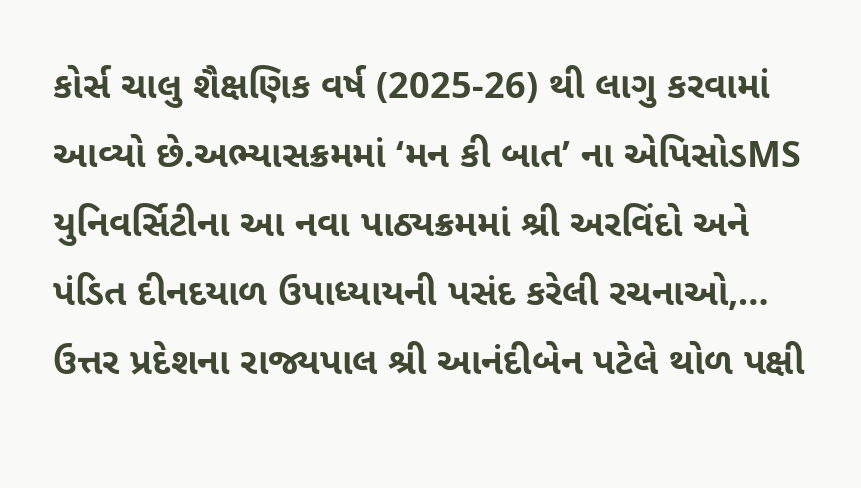કોર્સ ચાલુ શૈક્ષણિક વર્ષ (2025-26) થી લાગુ કરવામાં આવ્યો છે.અભ્યાસક્રમમાં ‘મન કી બાત’ ના એપિસોડMS યુનિવર્સિટીના આ નવા પાઠ્યક્રમમાં શ્રી અરવિંદો અને પંડિત દીનદયાળ ઉપાધ્યાયની પસંદ કરેલી રચનાઓ,…
ઉત્તર પ્રદેશના રાજ્યપાલ શ્રી આનંદીબેન પટેલે થોળ પક્ષી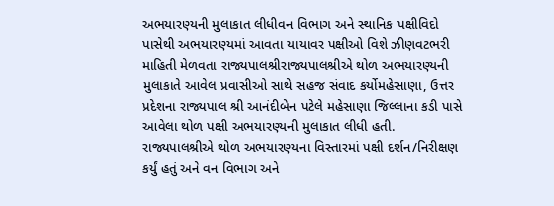અભયારણ્યની મુલાકાત લીધીવન વિભાગ અને સ્થાનિક પક્ષીવિદો પાસેથી અભયારણ્યમાં આવતા યાયાવર પક્ષીઓ વિશે ઝીણવટભરી માહિતી મેળવતા રાજ્યપાલશ્રીરાજ્યપાલશ્રીએ થોળ અભયારણ્યની મુલાકાતે આવેલ પ્રવાસીઓ સાથે સહજ સંવાદ કર્યોમહેસાણા, ઉત્તર પ્રદેશના રાજ્યપાલ શ્રી આનંદીબેન પટેલે મહેસાણા જિલ્લાના કડી પાસે આવેલા થોળ પક્ષી અભયારણ્યની મુલાકાત લીધી હતી. રાજ્યપાલશ્રીએ થોળ અભયારણ્યના વિસ્તારમાં પક્ષી દર્શન/નિરીક્ષણ કર્યું હતું અને વન વિભાગ અને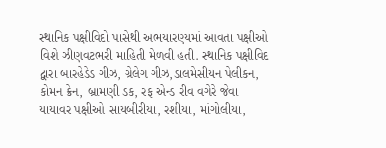સ્થાનિક પક્ષીવિદો પાસેથી અભયારણ્યમાં આવતા પક્ષીઓ વિશે ઝીણવટભરી માહિતી મેળવી હતી. સ્થાનિક પક્ષીવિદ દ્વારા બારહેડેડ ગીઝ, ગ્રેલેગ ગીઝ,ડાલમેસીયન પેલીકન, કોમન ક્રેન, બ્રામણી ડક, રફ એન્ડ રીવ વગેરે જેવા યાયાવર પક્ષીઓ સાયબીરીયા, રશીયા, માંગોલીયા,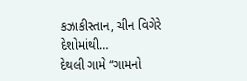કઝાકીસ્તાન, ચીન વિગેરે દેશોમાંથી…
દેથલી ગામે “ગામનો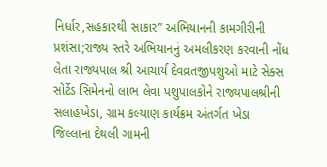નિર્ધાર,સહકારથી સાકાર” અભિયાનની કામગીરીની પ્રશંસા;રાજ્ય સ્તરે અભિયાનનું અમલીકરણ કરવાની નોંધ લેતા રાજ્યપાલ શ્રી આચાર્ય દેવવ્રતજીપશુઓ માટે સેક્સ સોર્ટેડ સિમેનનો લાભ લેવા પશુપાલકોને રાજ્યપાલશ્રીની સલાહખેડા, ગ્રામ કલ્યાણ કાર્યક્રમ અંતર્ગત ખેડા જિલ્લાના દેથલી ગામની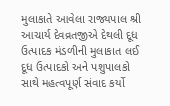મુલાકાતે આવેલા રાજ્યપાલ શ્રી આચાર્ય દેવવ્રતજીએ દેથલી દૂધ ઉત્પાદક મંડળીની મુલાકાત લઈ દૂધ ઉત્પાદકો અને પશુપાલકો સાથે મહત્વપૂર્ણ સંવાદ કર્યો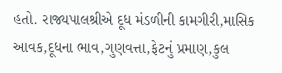હતો. રાજ્યપાલશ્રીએ દૂધ મંડળીની કામગીરી,માસિક આવક,દૂધના ભાવ,ગુણવત્તા,ફેટનું પ્રમાણ,કુલ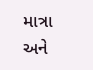માત્રા અને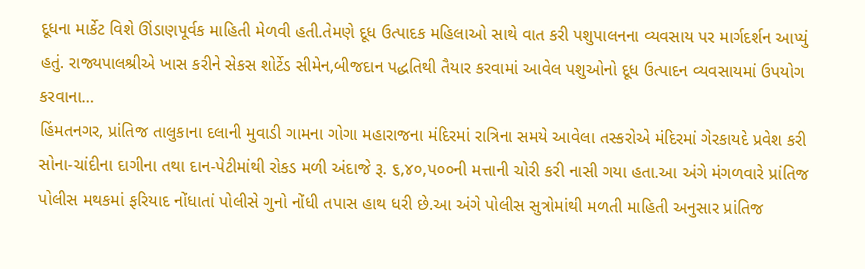દૂધના માર્કેટ વિશે ઊંડાણપૂર્વક માહિતી મેળવી હતી.તેમણે દૂધ ઉત્પાદક મહિલાઓ સાથે વાત કરી પશુપાલનના વ્યવસાય પર માર્ગદર્શન આપ્યું હતું. રાજ્યપાલશ્રીએ ખાસ કરીને સેકસ શોર્ટેડ સીમેન,બીજદાન પદ્ધતિથી તૈયાર કરવામાં આવેલ પશુઓનો દૂધ ઉત્પાદન વ્યવસાયમાં ઉપયોગ કરવાના…
હિંમતનગર, પ્રાંતિજ તાલુકાના દલાની મુવાડી ગામના ગોગા મહારાજના મંદિરમાં રાત્રિના સમયે આવેલા તસ્કરોએ મંદિરમાં ગેરકાયદે પ્રવેશ કરી સોના-ચાંદીના દાગીના તથા દાન-પેટીમાંથી રોકડ મળી અંદાજે રૂ. ૬,૪૦,પ૦૦ની મત્તાની ચોરી કરી નાસી ગયા હતા.આ અંગે મંગળવારે પ્રાંતિજ પોલીસ મથકમાં ફરિયાદ નોંધાતાં પોલીસે ગુનો નોંધી તપાસ હાથ ધરી છે.આ અંગે પોલીસ સુત્રોમાંથી મળતી માહિતી અનુસાર પ્રાંતિજ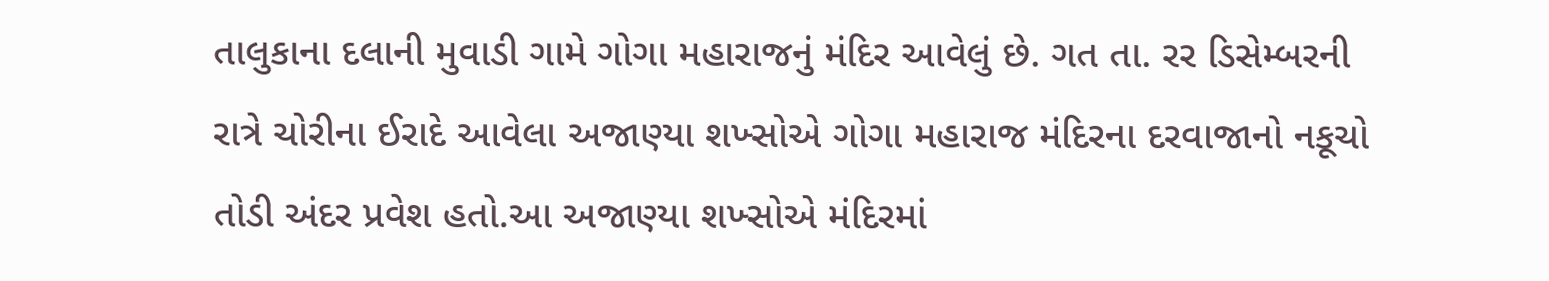તાલુકાના દલાની મુવાડી ગામે ગોગા મહારાજનું મંદિર આવેલું છે. ગત તા. રર ડિસેમ્બરની રાત્રે ચોરીના ઈરાદે આવેલા અજાણ્યા શખ્સોએ ગોગા મહારાજ મંદિરના દરવાજાનો નકૂચો તોડી અંદર પ્રવેશ હતો.આ અજાણ્યા શખ્સોએ મંદિરમાં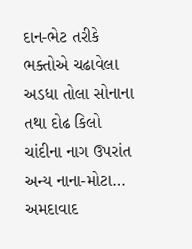દાન-ભેટ તરીકે ભક્તોએ ચઢાવેલા અડધા તોલા સોનાના તથા દોઢ કિલો ચાંદીના નાગ ઉપરાંત અન્ય નાના-મોટા…
અમદાવાદ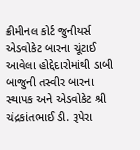ક્રીમીનલ કોર્ટ જુનીયર્સ એડવોકેટ બારના ચૂંટાઈ આવેલા હોદ્દેદારોમાંથી ડાબી બાજુની તસ્વીર બારના સ્થાપક અને એડવોકેટ શ્રી ચંદ્રકાંતભાઈ ડી. રૂપેરા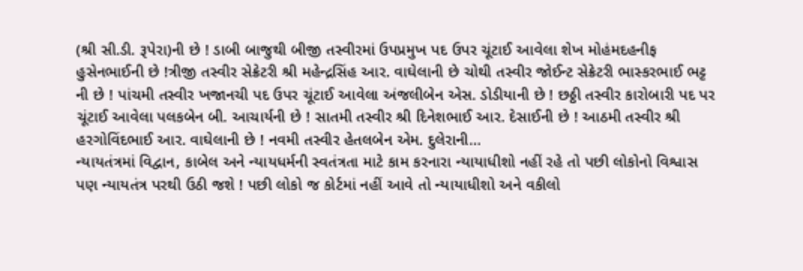(શ્રી સી.ડી. રૂપેરા)ની છે ! ડાબી બાજુથી બીજી તસ્વીરમાં ઉપપ્રમુખ પદ ઉપર ચૂંટાઈ આવેલા શેખ મોહંમદહનીફ હુસેનભાઈની છે !ત્રીજી તસ્વીર સેક્રેટરી શ્રી મહેન્દ્રસિંહ આર. વાઘેલાની છે ચોથી તસ્વીર જોઈન્ટ સેક્રેટરી ભાસ્કરભાઈ ભટ્ટ ની છે ! પાંચમી તસ્વીર ખજાનચી પદ ઉપર ચૂંટાઈ આવેલા અંજલીબેન એસ. ડોડીયાની છે ! છઠ્ઠી તસ્વીર કારોબારી પદ પર ચૂંટાઈ આવેલા પલકબેન બી. આચાર્યની છે ! સાતમી તસ્વીર શ્રી દિનેશભાઈ આર. દેસાઈની છે ! આઠમી તસ્વીર શ્રી હરગોવિંદભાઈ આર. વાઘેલાની છે ! નવમી તસ્વીર હેતલબેન એમ. દુલેરાની…
ન્યાયતંત્રમાં વિદ્વાન, કાબેલ અને ન્યાયધર્મની સ્વતંત્રતા માટે કામ કરનારા ન્યાયાધીશો નહીં રહે તો પછી લોકોનો વિશ્વાસ પણ ન્યાયતંત્ર પરથી ઉઠી જશે ! પછી લોકો જ કોર્ટમાં નહીં આવે તો ન્યાયાધીશો અને વકીલો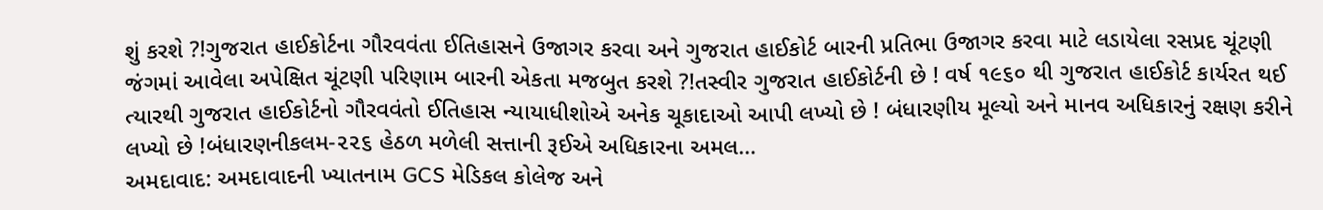શું કરશે ?!ગુજરાત હાઈકોર્ટના ગૌરવવંતા ઈતિહાસને ઉજાગર કરવા અને ગુજરાત હાઈકોર્ટ બારની પ્રતિભા ઉજાગર કરવા માટે લડાયેલા રસપ્રદ ચૂંટણી જંગમાં આવેલા અપેક્ષિત ચૂંટણી પરિણામ બારની એકતા મજબુત કરશે ?!તસ્વીર ગુજરાત હાઈકોર્ટની છે ! વર્ષ ૧૯૬૦ થી ગુજરાત હાઈકોર્ટ કાર્યરત થઈ ત્યારથી ગુજરાત હાઈકોર્ટનો ગૌરવવંતો ઈતિહાસ ન્યાયાધીશોએ અનેક ચૂકાદાઓ આપી લખ્યો છે ! બંધારણીય મૂલ્યો અને માનવ અધિકારનું રક્ષણ કરીને લખ્યો છે !બંધારણનીકલમ-૨૨૬ હેઠળ મળેલી સત્તાની રૂઈએ અધિકારના અમલ…
અમદાવાદ: અમદાવાદની ખ્યાતનામ GCS મેડિકલ કોલેજ અને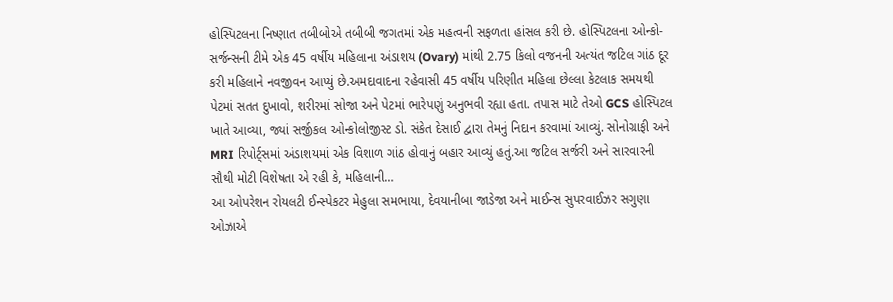હોસ્પિટલના નિષ્ણાત તબીબોએ તબીબી જગતમાં એક મહત્વની સફળતા હાંસલ કરી છે. હોસ્પિટલના ઓન્કો-સર્જન્સની ટીમે એક 45 વર્ષીય મહિલાના અંડાશય (Ovary) માંથી 2.75 કિલો વજનની અત્યંત જટિલ ગાંઠ દૂર કરી મહિલાને નવજીવન આપ્યું છે.અમદાવાદના રહેવાસી 45 વર્ષીય પરિણીત મહિલા છેલ્લા કેટલાક સમયથી પેટમાં સતત દુખાવો, શરીરમાં સોજા અને પેટમાં ભારેપણું અનુભવી રહ્યા હતા. તપાસ માટે તેઓ GCS હોસ્પિટલ ખાતે આવ્યા, જ્યાં સર્જીકલ ઓન્કોલોજીસ્ટ ડો. સંકેત દેસાઈ દ્વારા તેમનું નિદાન કરવામાં આવ્યું. સોનોગ્રાફી અને MRI રિપોર્ટ્સમાં અંડાશયમાં એક વિશાળ ગાંઠ હોવાનું બહાર આવ્યું હતું.આ જટિલ સર્જરી અને સારવારની સૌથી મોટી વિશેષતા એ રહી કે, મહિલાની…
આ ઓપરેશન રોયલટી ઈન્સ્પેકટર મેહુલા સમભાયા, દેવયાનીબા જાડેજા અને માઈન્સ સુપરવાઈઝર સગુણા ઓઝાએ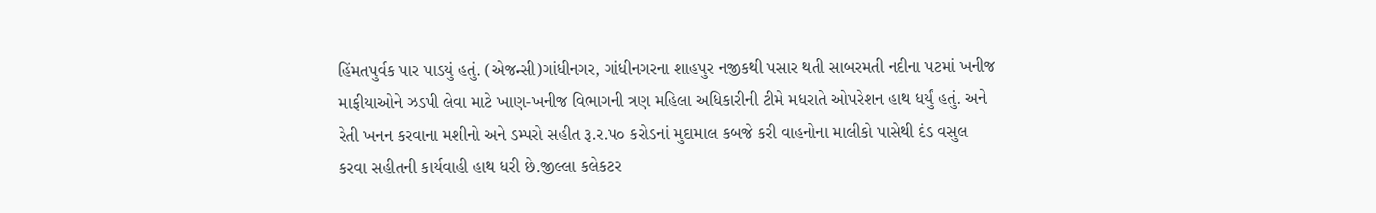હિંમતપુર્વક પાર પાડયું હતું. (એજન્સી)ગાંધીનગર, ગાંધીનગરના શાહપુર નજીકથી પસાર થતી સાબરમતી નદીના પટમાં ખનીજ માફીયાઓને ઝડપી લેવા માટે ખાણ-ખનીજ વિભાગની ત્રણ મહિલા અધિકારીની ટીમે મધરાતે ઓપરેશન હાથ ધર્યું હતું. અને રેતી ખનન કરવાના મશીનો અને ડમ્પરો સહીત રૂ.ર.પ૦ કરોડનાં મુદામાલ કબજે કરી વાહનોના માલીકો પાસેથી દંડ વસુલ કરવા સહીતની કાર્યવાહી હાથ ધરી છે.જીલ્લા કલેકટર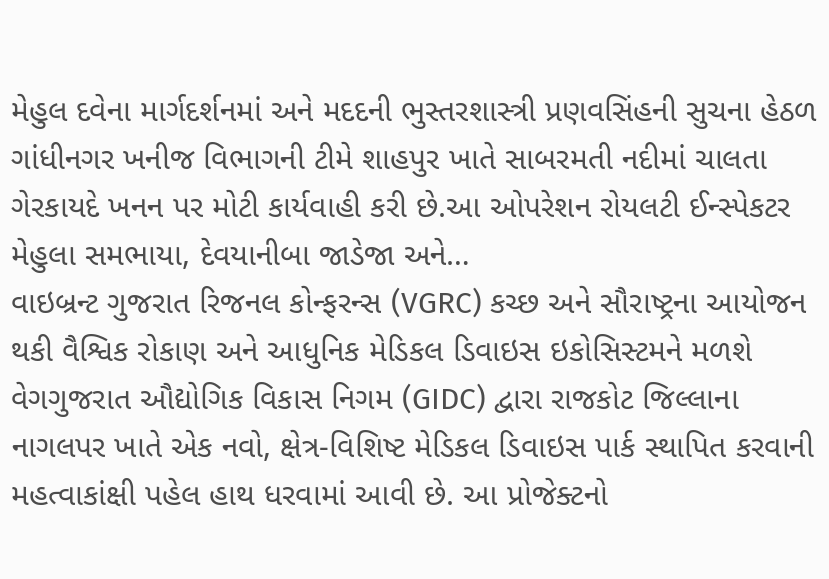મેહુલ દવેના માર્ગદર્શનમાં અને મદદની ભુસ્તરશાસ્ત્રી પ્રણવસિંહની સુચના હેઠળ ગાંધીનગર ખનીજ વિભાગની ટીમે શાહપુર ખાતે સાબરમતી નદીમાં ચાલતા ગેરકાયદે ખનન પર મોટી કાર્યવાહી કરી છે.આ ઓપરેશન રોયલટી ઈન્સ્પેકટર મેહુલા સમભાયા, દેવયાનીબા જાડેજા અને…
વાઇબ્રન્ટ ગુજરાત રિજનલ કોન્ફરન્સ (VGRC) કચ્છ અને સૌરાષ્ટ્રના આયોજન થકી વૈશ્વિક રોકાણ અને આધુનિક મેડિકલ ડિવાઇસ ઇકોસિસ્ટમને મળશે વેગગુજરાત ઔદ્યોગિક વિકાસ નિગમ (GIDC) દ્વારા રાજકોટ જિલ્લાના નાગલપર ખાતે એક નવો, ક્ષેત્ર-વિશિષ્ટ મેડિકલ ડિવાઇસ પાર્ક સ્થાપિત કરવાની મહત્વાકાંક્ષી પહેલ હાથ ધરવામાં આવી છે. આ પ્રોજેક્ટનો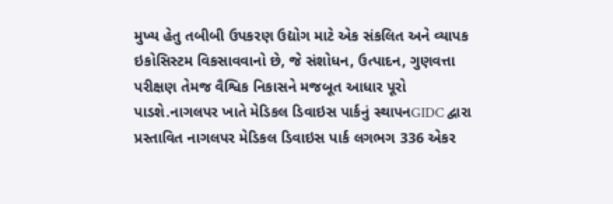મુખ્ય હેતુ તબીબી ઉપકરણ ઉદ્યોગ માટે એક સંકલિત અને વ્યાપક ઇકોસિસ્ટમ વિકસાવવાનો છે, જે સંશોધન, ઉત્પાદન, ગુણવત્તા પરીક્ષણ તેમજ વૈશ્વિક નિકાસને મજબૂત આધાર પૂરો પાડશે.નાગલપર ખાતે મેડિકલ ડિવાઇસ પાર્કનું સ્થાપનGIDC દ્વારા પ્રસ્તાવિત નાગલપર મેડિકલ ડિવાઇસ પાર્ક લગભગ 336 એકર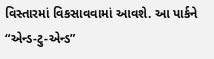વિસ્તારમાં વિકસાવવામાં આવશે. આ પાર્કને “એન્ડ-ટુ-એન્ડ”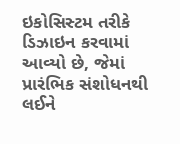ઇકોસિસ્ટમ તરીકે ડિઝાઇન કરવામાં આવ્યો છે, જેમાં પ્રારંભિક સંશોધનથી લઈને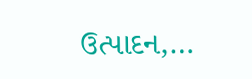ઉત્પાદન,…